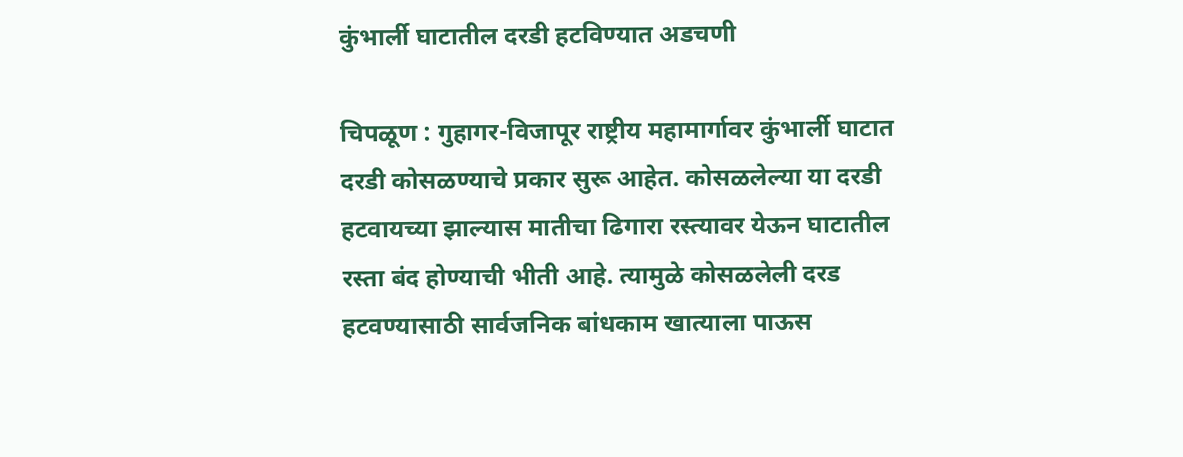कुंभार्ली घाटातील दरडी हटविण्यात अडचणी

चिपळूण : गुहागर-विजापूर राष्ट्रीय महामार्गावर कुंभार्ली घाटात दरडी कोसळण्याचे प्रकार सुरू आहेत. कोसळलेल्या या दरडी हटवायच्या झाल्यास मातीचा ढिगारा रस्त्यावर येऊन घाटातील रस्ता बंद होण्याची भीती आहे. त्यामुळे कोसळलेली दरड हटवण्यासाठी सार्वजनिक बांधकाम खात्याला पाऊस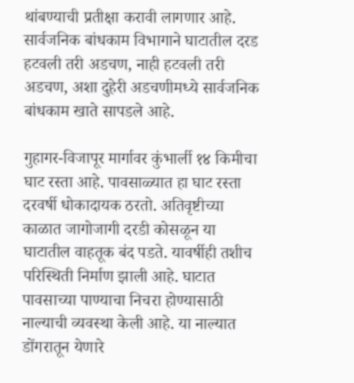थांबण्याची प्रतीक्षा करावी लागणार आहे. सार्वजनिक बांधकाम विभागाने घाटातील दरड हटवली तरी अडचण, नाही हटवली तरी अडचण, अशा दुहेरी अडचणीमध्ये सार्वजनिक बांधकाम खाते सापडले आहे.

गुहागर-विजापूर मार्गावर कुंभार्ली १४ किमीचा घाट रस्ता आहे. पावसाळ्यात हा घाट रस्ता दरवर्षी धोकादायक ठरतो. अतिवृष्टीच्या काळात जागोजागी दरडी कोसळून या घाटातील वाहतूक बंद पडते. यावर्षीही तशीच परिस्थिती निर्माण झाली आहे. घाटात पावसाच्या पाण्याचा निचरा होण्यासाठी नाल्याची व्यवस्था केली आहे. या नाल्यात डोंगरातून येणारे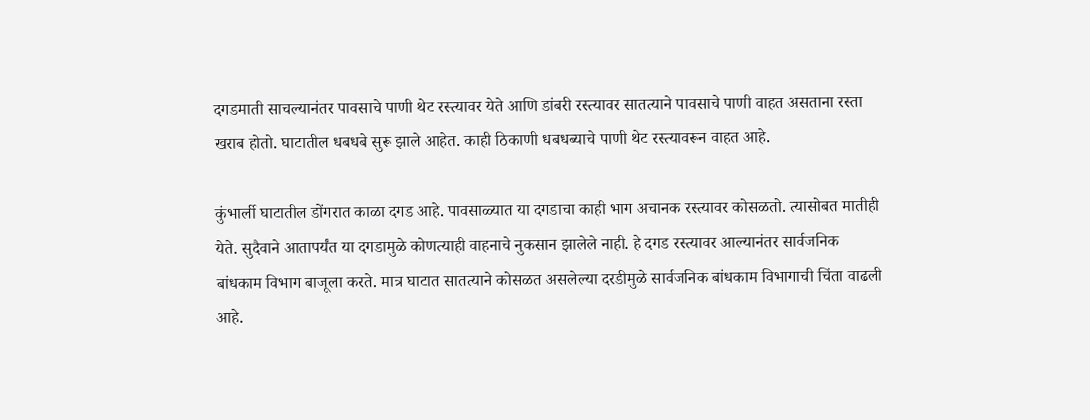दगडमाती साचल्यानंतर पावसाचे पाणी थेट रस्त्यावर येते आणि डांबरी रस्त्यावर सातत्याने पावसाचे पाणी वाहत असताना रस्ता खराब होतो. घाटातील धबधबे सुरू झाले आहेत. काही ठिकाणी धबधब्याचे पाणी थेट रस्त्यावरून वाहत आहे.

कुंभार्ली घाटातील डोंगरात काळा दगड आहे. पावसाळ्यात या दगडाचा काही भाग अचानक रस्त्यावर कोसळतो. त्यासोबत मातीही येते. सुदैवाने आतापर्यंत या दगडामुळे कोणत्याही वाहनाचे नुकसान झालेले नाही. हे दगड रस्त्यावर आल्यानंतर सार्वजनिक बांधकाम विभाग बाजूला करते. मात्र घाटात सातत्याने कोसळत असलेल्या दरडीमुळे सार्वजनिक बांधकाम विभागाची चिंता वाढली आहे.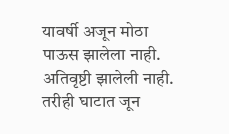यावर्षी अजून मोठा पाऊस झालेला नाही. अतिवृष्टी झालेली नाही. तरीही घाटात जून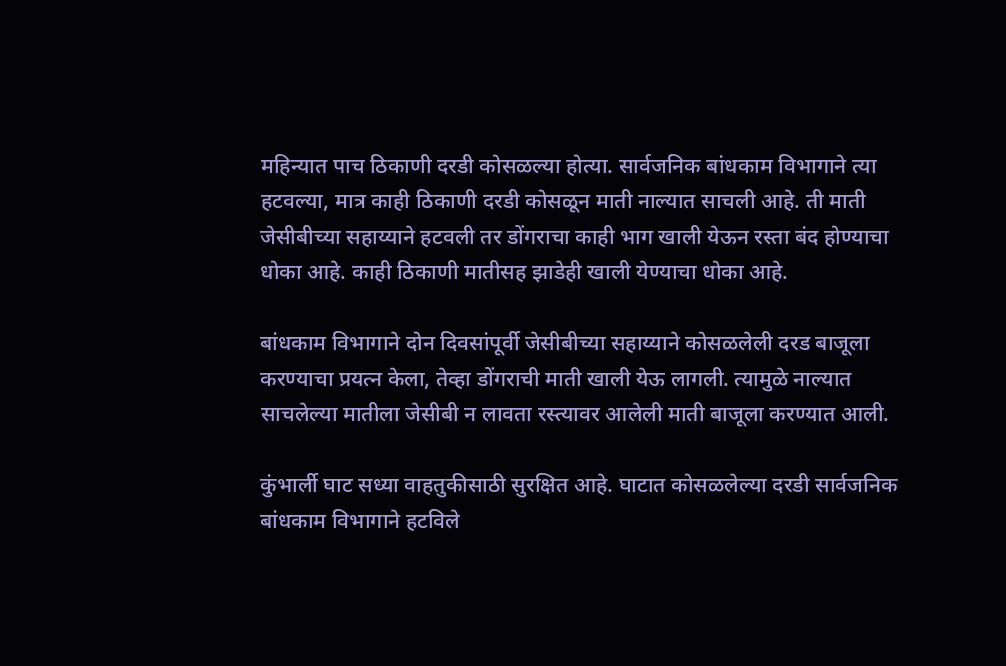महिन्यात पाच ठिकाणी दरडी कोसळल्या होत्या. सार्वजनिक बांधकाम विभागाने त्या हटवल्या, मात्र काही ठिकाणी दरडी कोसळून माती नाल्यात साचली आहे. ती माती जेसीबीच्या सहाय्याने हटवली तर डोंगराचा काही भाग खाली येऊन रस्ता बंद होण्याचा धोका आहे. काही ठिकाणी मातीसह झाडेही खाली येण्याचा धोका आहे.

बांधकाम विभागाने दोन दिवसांपूर्वी जेसीबीच्या सहाय्याने कोसळलेली दरड बाजूला करण्याचा प्रयत्न केला, तेव्हा डोंगराची माती खाली येऊ लागली. त्यामुळे नाल्यात साचलेल्या मातीला जेसीबी न लावता रस्त्यावर आलेली माती बाजूला करण्यात आली.

कुंभार्ली घाट सध्या वाहतुकीसाठी सुरक्षित आहे. घाटात कोसळलेल्या दरडी सार्वजनिक बांधकाम विभागाने हटविले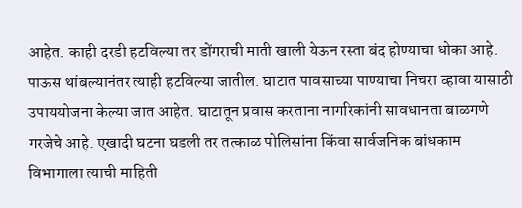आहेत. काही दरडी हटविल्या तर डोंगराची माती खाली येऊन रस्ता बंद होण्याचा धोका आहे. पाऊस थांबल्यानंतर त्याही हटविल्या जातील. घाटात पावसाच्या पाण्याचा निचरा व्हावा यासाठी उपाययोजना केल्या जात आहेत. घाटातून प्रवास करताना नागरिकांनी सावधानता बाळगणे गरजेचे आहे. एखादी घटना घडली तर तत्काळ पोलिसांना किंवा सार्वजनिक बांधकाम विभागाला त्याची माहिती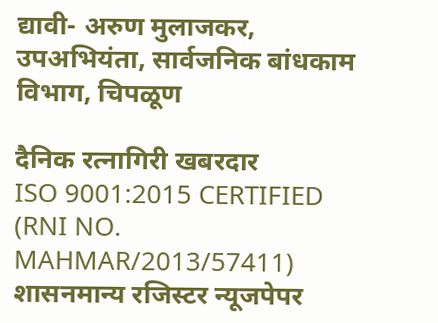द्यावी- अरुण मुलाजकर, उपअभियंता, सार्वजनिक बांधकाम विभाग, चिपळूण

दैनिक रत्नागिरी खबरदार
ISO 9001:2015 CERTIFIED
(RNI NO. MAHMAR/2013/57411)
शासनमान्य रजिस्टर न्यूजपेपर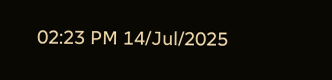02:23 PM 14/Jul/2025